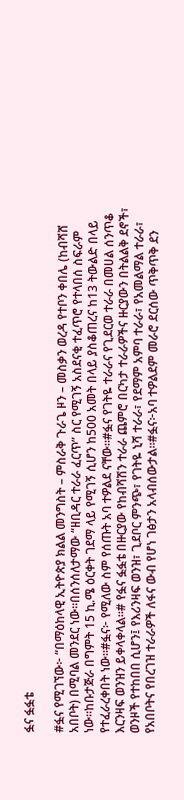ፏና ፏፏቴ

#ፏና የሚገኘው፦ “በማዕከላዊ ኢትዮጵያ ክልል መንግስት – ምስራቅ ጉራጌ ዞን – መስቃን ወረዳ የተቦን ቀበሌ (ከብሻሸ አበቦት) በሚባል መንደር ነው።በሰንሰለታማው “ዘቢዳር ተራራ ፈርጥ” ስር የሚገኝ አስደናቂ ተፈጥሮ የተላበሰ ስፍራም ነው።ከቡታጅራ በግምት 15 ኪ.ሜ ዕርቀት ገደማ ላይ የሚገኝ ሲሆን ከ500 አመት በላይ ያስቆጠረና ከ13 ትውልድ በላይ የተፈራረቀበት ነው።#ፏና፦ የሚለው ስም የሰጡት አባ ተዎልደ ናቸው።#ፏና የገትዬ ተራራና የጊደርወ ተራራ በመሀል ሰንጥቆ እርንዛፍ ወንዝን ይቀላቀላል።# የፏና ፏፏቴ በዙርያው የከብሻሽን ተራራ ጨምሮ በርካታ ተራራዎችና ዙርያውን በትልልቅ ደኖች፣ ወንዞች የተከበበ ሲሆን፤ የእሪንዛፍ ወንዝ፣ ጊደቦር ምንጭ፣ የገትዬ ኒሻ ተራራ፣ የደማም አምባ ተራራ፣ የአመልማል ተራራ፣ የአበቦትና የበረገዝ ተራራዎች ለፋና ውብ የሆነ ገፅታን አላብሰውታል።#ፏና፦አባ ተዎልደም መራሮ ደርሰው ጥቅጥቅ ደን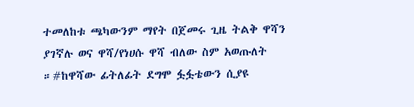ተመለከቱ ጫካውንም ማየት በጀመሩ ጊዜ ትልቅ ዋሻን ያገኛሉ ወና ዋሻ/የነሀሱ ዋሻ ብለው ስም አወጡለት ።#ከዋሻው ፊትለፊት ደግሞ ፏፏቴውን ሲያዩ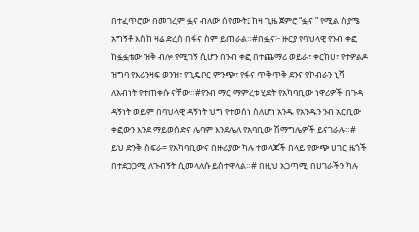በተፈጥሮው በመገረም ፏና ብለው ሰየሙት፤ ከዛ ጊዜ ጀምሮ “ፏና ” የሚል ስያሜ አግኝቶ እስከ ዛሬ ድረስ በፋና ስም ይጠራል።#በፏና፦ ዙርያ የባህላዊ የንብ ቀፎ ከፏፏቴው ዝቅ ብሎ የሚገኝ ሲሆን በንብ ቀፎ በተጨማሪ ወይራ፣ ቀርከሀ፣ የተዎልዶ ዝግባ የእሪንዛፍ ወንዝ፣ የጊዴቦር ምንጭ፣ የፋና ጥቅጥቅ ደንና የኮብራን ኒሻ ለአብነት የተጠቀሱ ናቸው።#የንብ ማር ማምረቱ ሂደት የአካባቢው ነዋሪዎች በጉዳ ዳኝነት ወይም በባህላዊ ዳኝነት ህግ የተወሰነ ስለሆነ አንዱ የአንዱን ንብ አርቢው ቀፎውን እንደ ማይወሰድና ሌባም እንደሌለ የአባቢው ሽማግሌዎች ይናገራሉ።# ይህ ድንቅ ስፍራ= የአካባቢውና በዙሪያው ካሉ ተወላጆች በላይ የውጭ ሀገር ዜጎች በተደጋጋሚ ለጉብኝት ሲመላለሱ ይስተዋላል።# በዚህ አጋጣሚ በሀገራችን ካሉ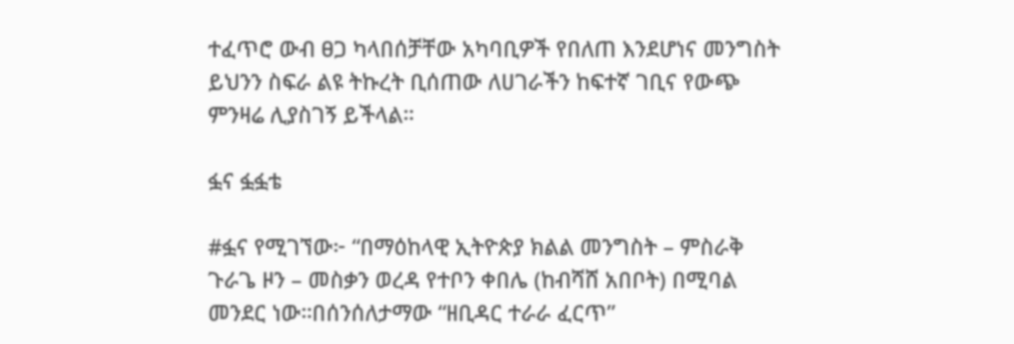ተፈጥሮ ውብ ፀጋ ካላበሰቻቸው አካባቢዎች የበለጠ እንደሆነና መንግስት ይህንን ስፍራ ልዩ ትኩረት ቢሰጠው ለሀገራችን ከፍተኛ ገቢና የውጭ ምንዛሬ ሊያስገኝ ይችላል።

ፏና ፏፏቴ

#ፏና የሚገኘው፦ “በማዕከላዊ ኢትዮጵያ ክልል መንግስት – ምስራቅ ጉራጌ ዞን – መስቃን ወረዳ የተቦን ቀበሌ (ከብሻሸ አበቦት) በሚባል መንደር ነው።በሰንሰለታማው “ዘቢዳር ተራራ ፈርጥ”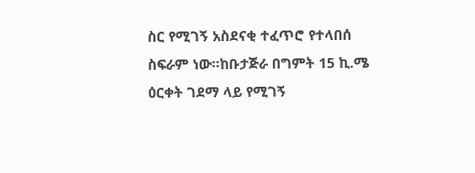ስር የሚገኝ አስደናቂ ተፈጥሮ የተላበሰ ስፍራም ነው።ከቡታጅራ በግምት 15 ኪ.ሜ ዕርቀት ገደማ ላይ የሚገኝ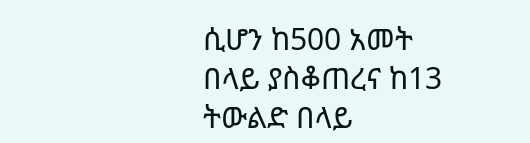ሲሆን ከ500 አመት በላይ ያስቆጠረና ከ13 ትውልድ በላይ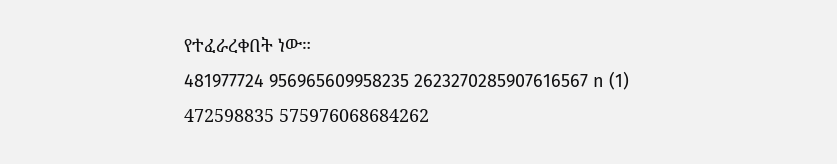የተፈራረቀበት ነው።
481977724 956965609958235 2623270285907616567 n (1)
472598835 575976068684262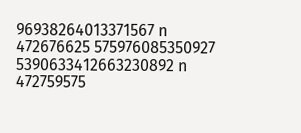96938264013371567 n
472676625 575976085350927 5390633412663230892 n
472759575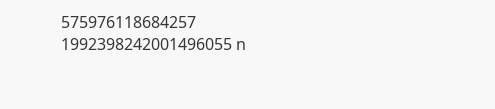575976118684257 1992398242001496055 n